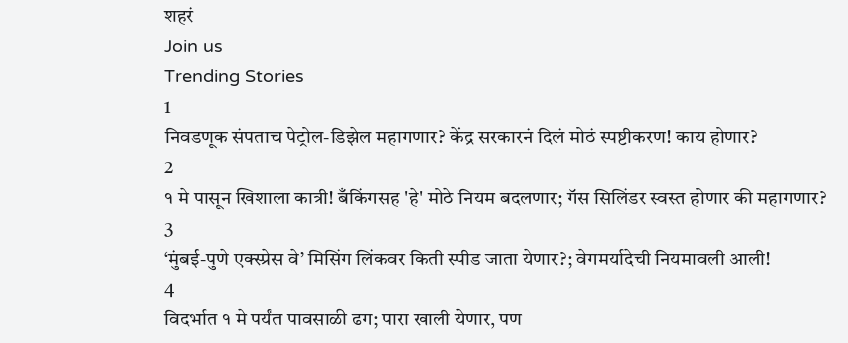शहरं
Join us
Trending Stories
1
निवडणूक संपताच पेट्रोल-डिझेल महागणार? केंद्र सरकारनं दिलं मोठं स्पष्टीकरण! काय होणार?
2
१ मे पासून खिशाला कात्री! बँकिंगसह 'हे' मोठे नियम बदलणार; गॅस सिलिंडर स्वस्त होणार की महागणार?
3
‘मुंबई-पुणे एक्स्प्रेस वे’ मिसिंग लिंकवर किती स्पीड जाता येणार?; वेगमर्यादेची नियमावली आली!
4
विदर्भात १ मे पर्यंत पावसाळी ढग; पारा खाली येणार, पण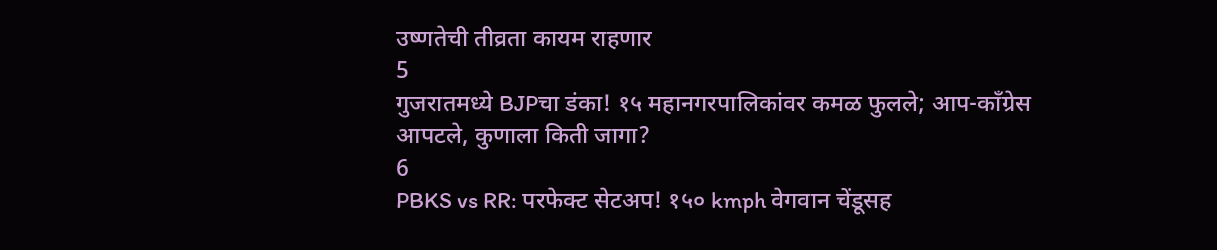उष्णतेची तीव्रता कायम राहणार
5
गुजरातमध्ये BJPचा डंका! १५ महानगरपालिकांवर कमळ फुलले; आप-काँग्रेस आपटले, कुणाला किती जागा?
6
PBKS vs RR: परफेक्ट सेटअप! १५० kmph वेगवान चेंडूसह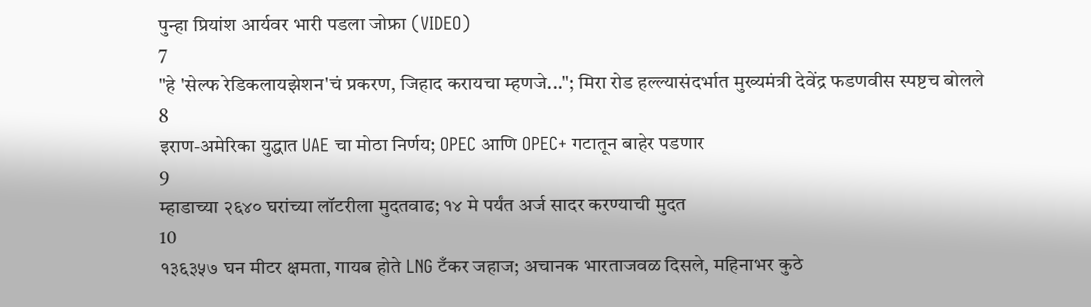पुन्हा प्रियांश आर्यवर भारी पडला जोफ्रा (VIDEO)
7
"हे 'सेल्फ रेडिकलायझेशन'चं प्रकरण, जिहाद करायचा म्हणजे..."; मिरा रोड हल्ल्यासंदर्भात मुख्यमंत्री देवेंद्र फडणवीस स्पष्टच बोलले
8
इराण-अमेरिका युद्धात UAE चा मोठा निर्णय; OPEC आणि OPEC+ गटातून बाहेर पडणार
9
म्हाडाच्या २६४० घरांच्या लॉटरीला मुदतवाढ; १४ मे पर्यंत अर्ज सादर करण्याची मुदत
10
१३६३५७ घन मीटर क्षमता, गायब होते LNG टँकर जहाज; अचानक भारताजवळ दिसले, महिनाभर कुठे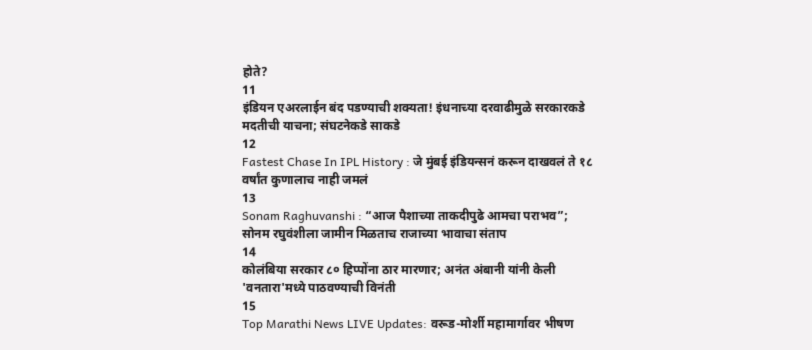होते?
11
इंडियन एअरलाईन बंद पडण्याची शक्यता! इंधनाच्या दरवाढीमुळे सरकारकडे मदतीची याचना; संघटनेकडे साकडे
12
Fastest Chase In IPL History : जे मुंबई इंडियन्सनं करून दाखवलं ते १८ वर्षांत कुणालाच नाही जमलं
13
Sonam Raghuvanshi : “आज पैशाच्या ताकदीपुढे आमचा पराभव”; सोनम रघुवंशीला जामीन मिळताच राजाच्या भावाचा संताप
14
कोलंबिया सरकार ८० हिप्पोंना ठार मारणार; अनंत अंबानी यांनी केली 'वनतारा'मध्ये पाठवण्याची विनंती
15
Top Marathi News LIVE Updates: वरूड-मोर्शी महामार्गावर भीषण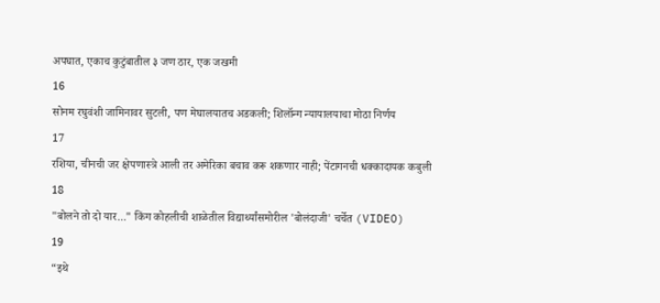अपघात, एकाच कुटुंबातील ३ जण ठार, एक जखमी
16
सोनम रघुवंशी जामिनावर सुटली, पण मेघालयातच अडकली; शिलॉन्ग न्यायालयाचा मोठा निर्णय
17
रशिया, चीनची जर क्षेपणास्त्रे आली तर अमेरिका बचाव करू शकणार नाही; पेंटागनची धक्कादायक कबुली
18
"बोलने तो दो यार..." किंग कोहलीची शाळेतील विद्यार्थ्यांसमोरील 'बोलंदाजी' चर्चेत (VIDEO)
19
“इथे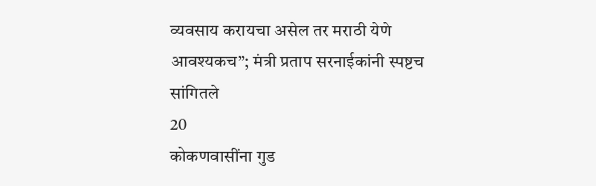व्यवसाय करायचा असेल तर मराठी येणे आवश्यकच”; मंत्री प्रताप सरनाईकांनी स्पष्टच सांगितले
20
कोकणवासींना गुड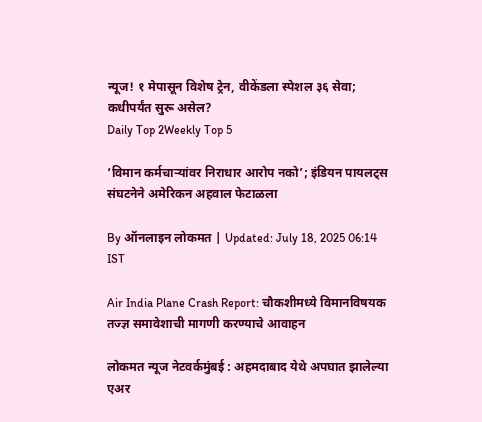न्यूज! १ मेपासून विशेष ट्रेन, वीकेंडला स्पेशल ३६ सेवा; कधीपर्यंत सुरू असेल?
Daily Top 2Weekly Top 5

‘विमान कर्मचाऱ्यांवर निराधार आरोप नको’; इंडियन पायलट्स संघटनेने अमेरिकन अहवाल फेटाळला

By ऑनलाइन लोकमत | Updated: July 18, 2025 06:14 IST

Air India Plane Crash Report: चौकशीमध्ये विमानविषयक तज्ज्ञ समावेशाची मागणी करण्याचे आवाहन

लोकमत न्यूज नेटवर्कमुंबई : अहमदाबाद येथे अपघात झालेल्या एअर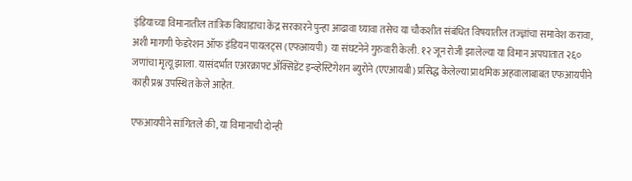इंडियाच्या विमानातील तांत्रिक बिघाडाचा केंद्र सरकारने पुन्हा आढावा घ्यावा तसेच या चौकशीत संबंधित विषयातील तज्ज्ञांचा समावेश करावा, अशी मागणी फेडरेशन ऑफ इंडियन पायलट्स (एफआयपी) या संघटनेने गुरुवारी केली. १२ जून रोजी झालेल्या या विमान अपघातात २६० जणांचा मृत्यू झाला. यासंदर्भात एअरक्राफ्ट ॲक्सिडेंट इन्व्हेस्टिगेशन ब्युरोने (एएआयबी) प्रसिद्ध केलेल्या प्राथमिक अहवालाबाबत एफआयपीने काही प्रश्न उपस्थित केले आहेत.

एफआयपीने सांगितले की, या विमानाची दोन्ही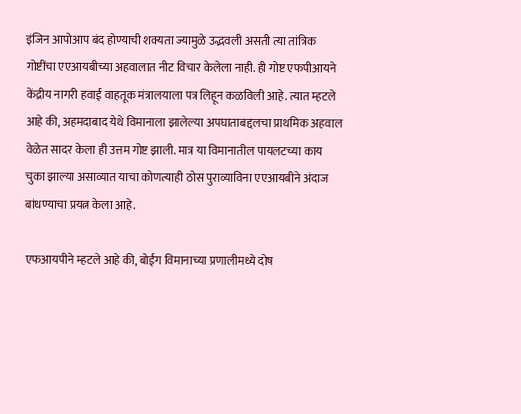इंजिन आपोआप बंद होण्याची शक्यता ज्यामुळे उद्भवली असती त्या तांत्रिक गोष्टींचा एएआयबीच्या अहवालात नीट विचार केलेला नाही. ही गोष्ट एफपीआयने केंद्रीय नागरी हवाई वाहतूक मंत्रालयाला पत्र लिहून कळविली आहे. त्यात म्हटले आहे की, अहमदाबाद येथे विमानाला झालेल्या अपघाताबद्दलचा प्राथमिक अहवाल वेळेत सादर केला ही उत्तम गोष्ट झाली. मात्र या विमानातील पायलटच्या काय चुका झाल्या असाव्यात याचा कोणत्याही ठोस पुराव्याविना एएआयबीने अंदाज बांधण्याचा प्रयत्न केला आहे.

एफआयपीने म्हटले आहे की, बोईंग विमानाच्या प्रणालीमध्ये दोष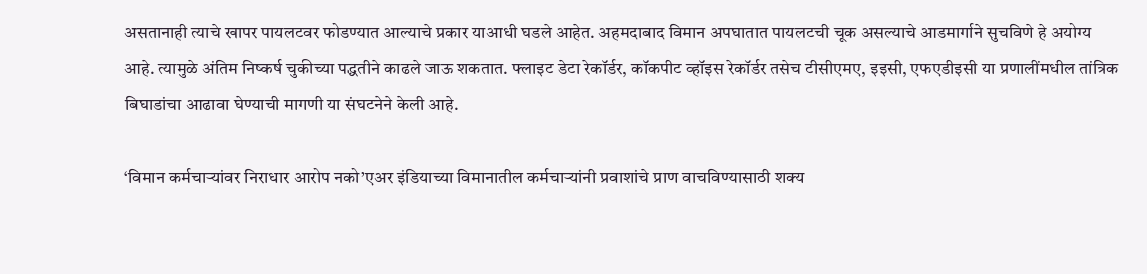असतानाही त्याचे खापर पायलटवर फोडण्यात आल्याचे प्रकार याआधी घडले आहेत. अहमदाबाद विमान अपघातात पायलटची चूक असल्याचे आडमार्गाने सुचविणे हे अयोग्य आहे. त्यामुळे अंतिम निष्कर्ष चुकीच्या पद्धतीने काढले जाऊ शकतात. फ्लाइट डेटा रेकॉर्डर, कॉकपीट व्हॉइस रेकॉर्डर तसेच टीसीएमए, इइसी, एफएडीइसी या प्रणालींमधील तांत्रिक बिघाडांचा आढावा घेण्याची मागणी या संघटनेने केली आहे.

‘विमान कर्मचाऱ्यांवर निराधार आरोप नको’एअर इंडियाच्या विमानातील कर्मचाऱ्यांनी प्रवाशांचे प्राण वाचविण्यासाठी शक्य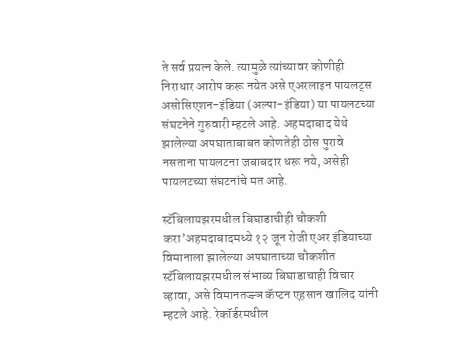ते सर्व प्रयत्न केले. त्यामुळे त्यांच्यावर कोणीही निराधार आरोप करू नयेत असे एअरलाइन पायलट्स असोसिएशन-इंडिया (अल्पा-इंडिया) या पायलटच्या संघटनेने गुरुवारी म्हटले आहे. अहमदाबाद येथे झालेल्या अपघाताबाबत कोणतेही ठोस पुरावे नसताना पायलटना जबाबदार धरू नये, असेही पायलटच्या संघटनांचे मत आहे.

स्टॅबिलायझरमधील बिघाडाचीही चौकशी करा’अहमदाबादमध्ये १२ जून रोजी एअर इंडियाच्या विमानाला झालेल्या अपघाताच्या चौकशीत स्टॅबिलायझरमधील संभाव्य बिघाडाचाही विचार व्हावा, असे विमानतज्ज्ञ कॅप्टन एहसान खालिद यांनी म्हटले आहे. रेकॉर्डरमधील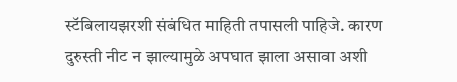स्टॅबिलायझरशी संबंधित माहिती तपासली पाहिजे. कारण दुरुस्ती नीट न झाल्यामुळे अपघात झाला असावा अशी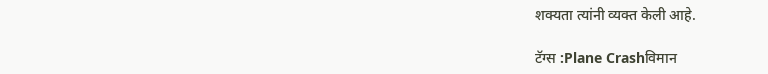शक्यता त्यांनी व्यक्त केली आहे.

टॅग्स :Plane Crashविमान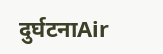दुर्घटनाAir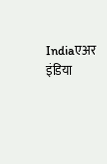Indiaएअर इंडिया